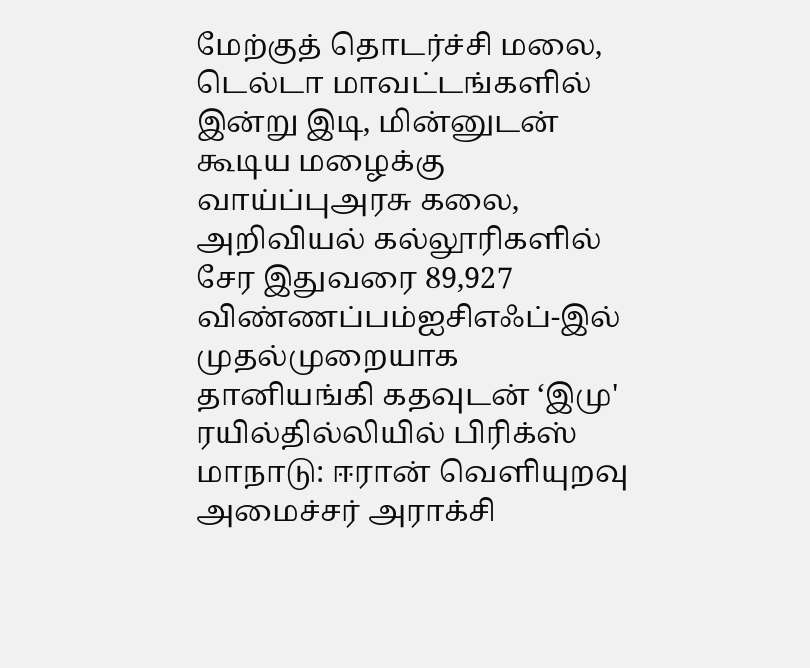மேற்குத் தொடர்ச்சி மலை, டெல்டா மாவட்டங்களில் இன்று இடி, மின்னுடன் கூடிய மழைக்கு வாய்ப்புஅரசு கலை, அறிவியல் கல்லூரிகளில் சேர இதுவரை 89,927 விண்ணப்பம்ஐசிஎஃப்-இல் முதல்முறையாக தானியங்கி கதவுடன் ‘இமு' ரயில்தில்லியில் பிரிக்ஸ் மாநாடு: ஈரான் வெளியுறவு அமைச்சர் அராக்சி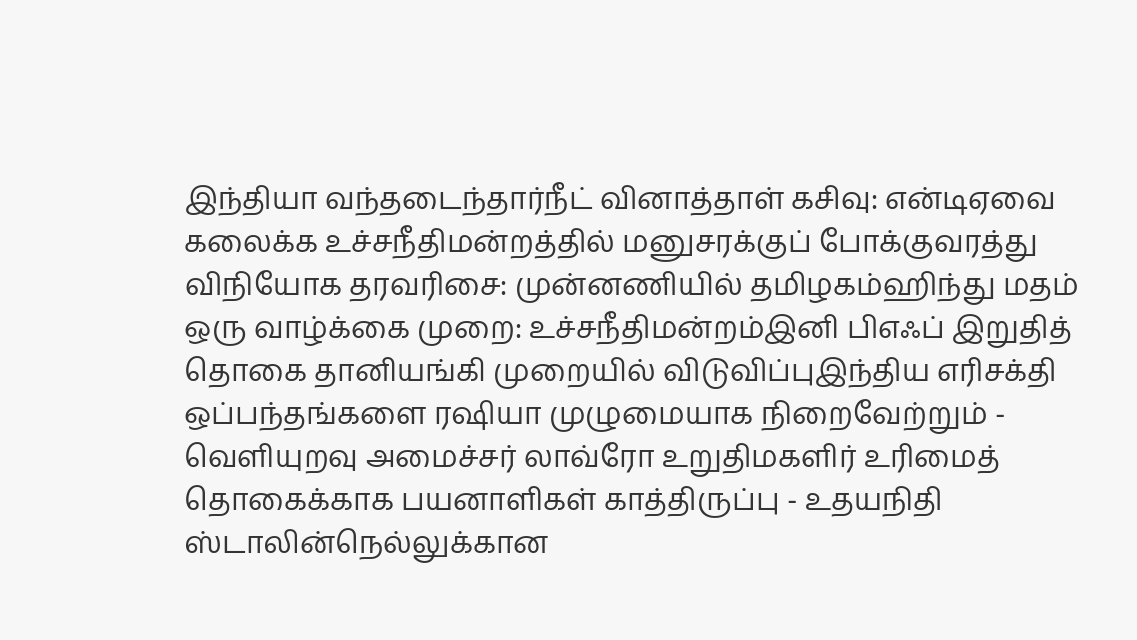இந்தியா வந்தடைந்தார்நீட் வினாத்தாள் கசிவு: என்டிஏவை கலைக்க உச்சநீதிமன்றத்தில் மனுசரக்குப் போக்குவரத்து விநியோக தரவரிசை: முன்னணியில் தமிழகம்ஹிந்து மதம் ஒரு வாழ்க்கை முறை: உச்சநீதிமன்றம்இனி பிஎஃப் இறுதித் தொகை தானியங்கி முறையில் விடுவிப்புஇந்திய எரிசக்தி ஒப்பந்தங்களை ரஷியா முழுமையாக நிறைவேற்றும் - வெளியுறவு அமைச்சர் லாவ்ரோ உறுதிமகளிர் உரிமைத் தொகைக்காக பயனாளிகள் காத்திருப்பு - உதயநிதி ஸ்டாலின்நெல்லுக்கான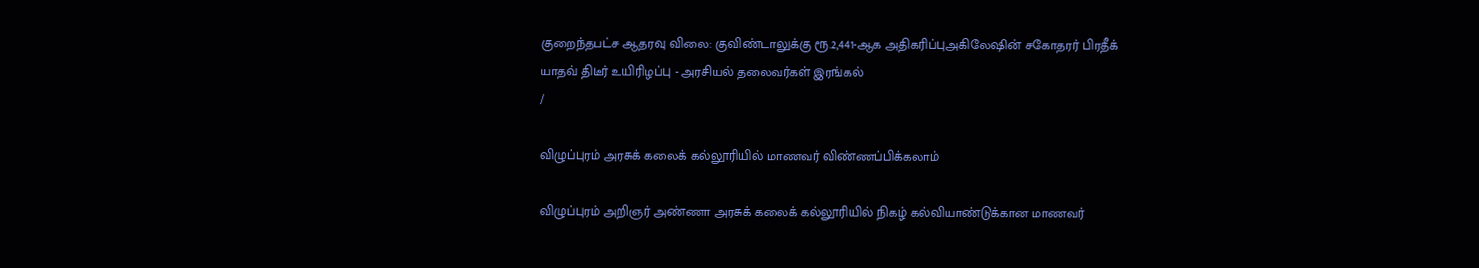குறைந்தபட்ச ஆதரவு விலை: குவிண்டாலுக்கு ரூ.2,441-ஆக அதிகரிப்புஅகிலேஷின் சகோதரர் பிரதீக் யாதவ் திடீர் உயிரிழப்பு - அரசியல் தலைவர்கள் இரங்கல்
/

விழுப்புரம் அரசுக் கலைக் கல்லூரியில் மாணவர் விண்ணப்பிக்கலாம்

விழுப்புரம் அறிஞர் அண்ணா அரசுக் கலைக் கல்லூரியில் நிகழ் கல்வியாண்டுக்கான மாணவர்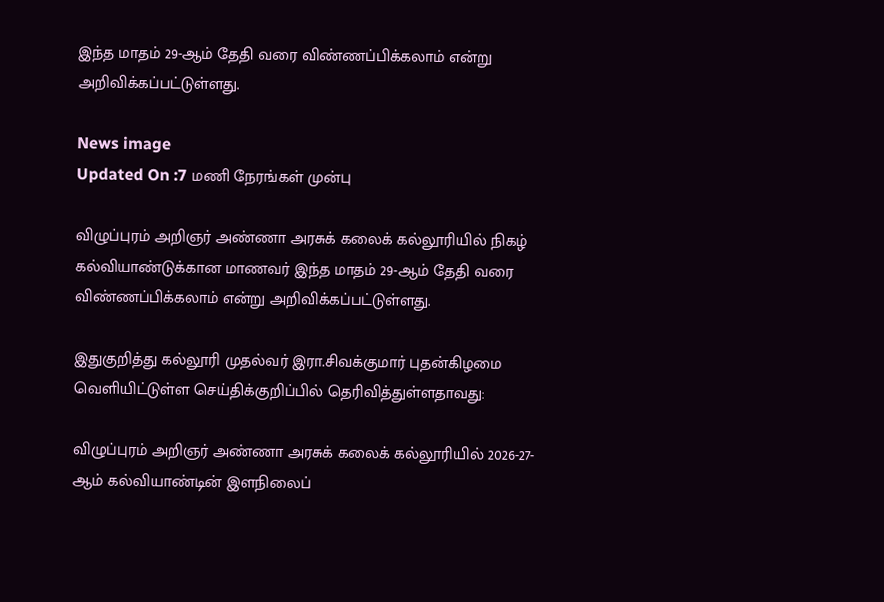இந்த மாதம் 29-ஆம் தேதி வரை விண்ணப்பிக்கலாம் என்று அறிவிக்கப்பட்டுள்ளது.

News image
Updated On :7 மணி நேரங்கள் முன்பு

விழுப்புரம் அறிஞர் அண்ணா அரசுக் கலைக் கல்லூரியில் நிகழ் கல்வியாண்டுக்கான மாணவர் இந்த மாதம் 29-ஆம் தேதி வரை விண்ணப்பிக்கலாம் என்று அறிவிக்கப்பட்டுள்ளது.

இதுகுறித்து கல்லூரி முதல்வர் இரா.சிவக்குமார் புதன்கிழமை வெளியிட்டுள்ள செய்திக்குறிப்பில் தெரிவித்துள்ளதாவது:

விழுப்புரம் அறிஞர் அண்ணா அரசுக் கலைக் கல்லூரியில் 2026-27- ஆம் கல்வியாண்டின் இளநிலைப்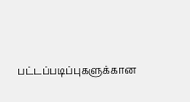பட்டப்படிப்புகளுக்கான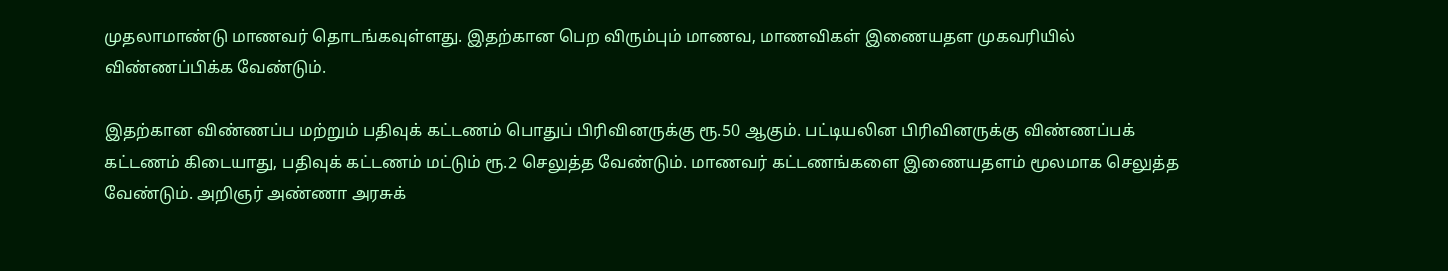முதலாமாண்டு மாணவர் தொடங்கவுள்ளது. இதற்கான பெற விரும்பும் மாணவ, மாணவிகள் இணையதள முகவரியில் விண்ணப்பிக்க வேண்டும்.

இதற்கான விண்ணப்ப மற்றும் பதிவுக் கட்டணம் பொதுப் பிரிவினருக்கு ரூ.50 ஆகும். பட்டியலின பிரிவினருக்கு விண்ணப்பக் கட்டணம் கிடையாது, பதிவுக் கட்டணம் மட்டும் ரூ.2 செலுத்த வேண்டும். மாணவர் கட்டணங்களை இணையதளம் மூலமாக செலுத்த வேண்டும். அறிஞர் அண்ணா அரசுக்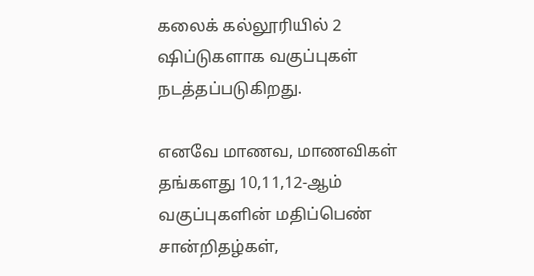கலைக் கல்லூரியில் 2 ஷிப்டுகளாக வகுப்புகள் நடத்தப்படுகிறது.

எனவே மாணவ, மாணவிகள் தங்களது 10,11,12-ஆம் வகுப்புகளின் மதிப்பெண் சான்றிதழ்கள்,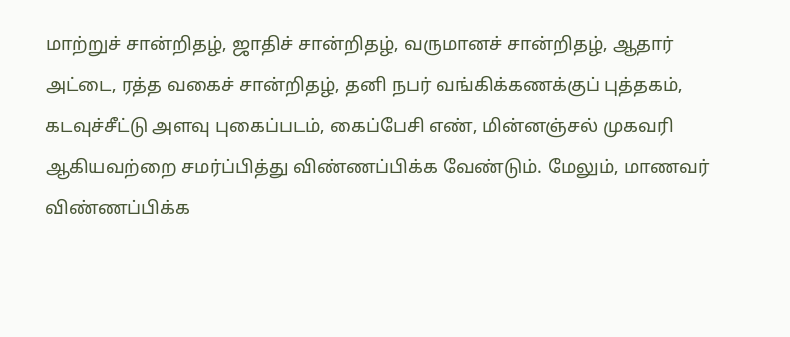மாற்றுச் சான்றிதழ், ஜாதிச் சான்றிதழ், வருமானச் சான்றிதழ், ஆதார் அட்டை, ரத்த வகைச் சான்றிதழ், தனி நபர் வங்கிக்கணக்குப் புத்தகம், கடவுச்சீட்டு அளவு புகைப்படம், கைப்பேசி எண், மின்னஞ்சல் முகவரி ஆகியவற்றை சமர்ப்பித்து விண்ணப்பிக்க வேண்டும். மேலும், மாணவர் விண்ணப்பிக்க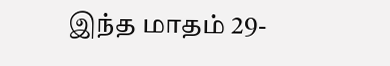இந்த மாதம் 29-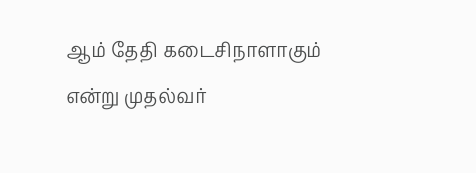ஆம் தேதி கடைசிநாளாகும் என்று முதல்வர்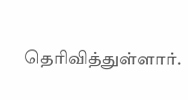தெரிவித்துள்ளார்.